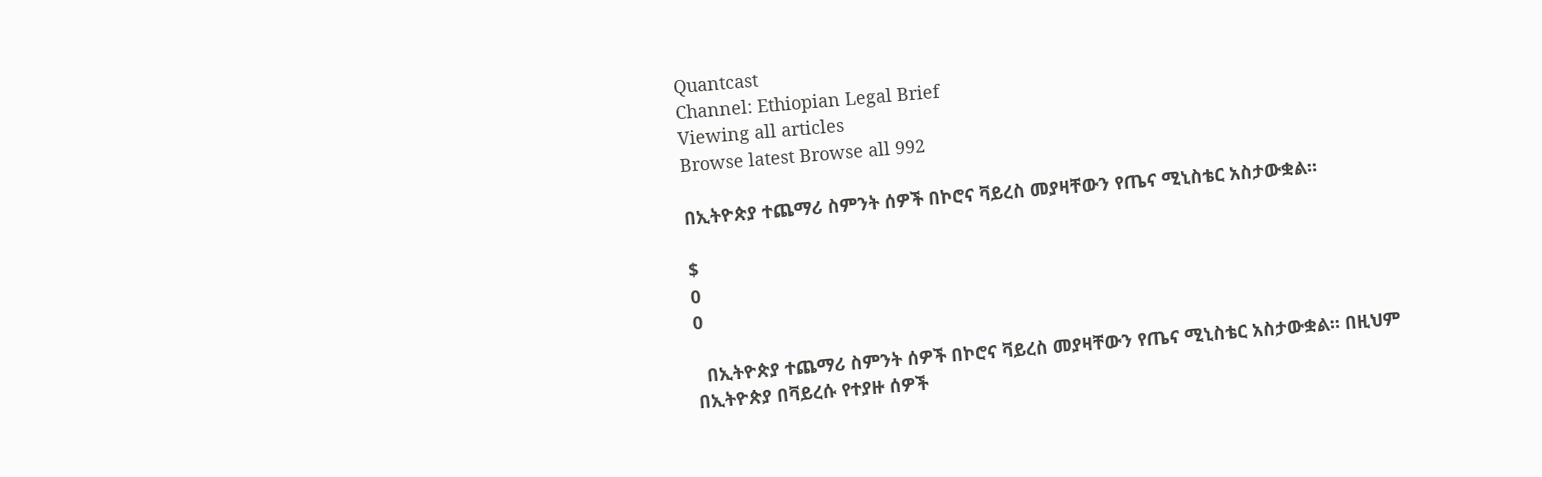Quantcast
Channel: Ethiopian Legal Brief
Viewing all articles
Browse latest Browse all 992

በኢትዮጵያ ተጨማሪ ስምንት ሰዎች በኮሮና ቫይረስ መያዛቸውን የጤና ሚኒስቴር አስታውቋል።

$
0
0

  በኢትዮጵያ ተጨማሪ ስምንት ሰዎች በኮሮና ቫይረስ መያዛቸውን የጤና ሚኒስቴር አስታውቋል። በዚህም በኢትዮጵያ በቫይረሱ የተያዙ ሰዎች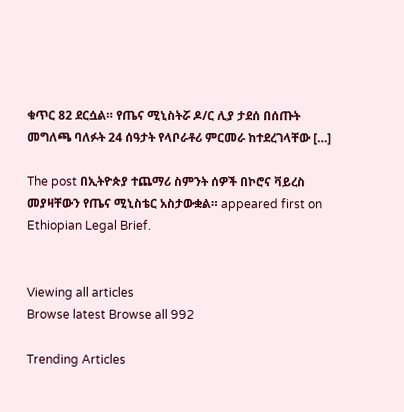ቁጥር 82 ደርሷል። የጤና ሚኒስትሯ ዶ/ር ሊያ ታደሰ በሰጡት መግለጫ ባለፉት 24 ሰዓታት የላቦራቶሪ ምርመራ ከተደረገላቸው […]

The post በኢትዮጵያ ተጨማሪ ስምንት ሰዎች በኮሮና ቫይረስ መያዛቸውን የጤና ሚኒስቴር አስታውቋል። appeared first on Ethiopian Legal Brief.


Viewing all articles
Browse latest Browse all 992

Trending Articles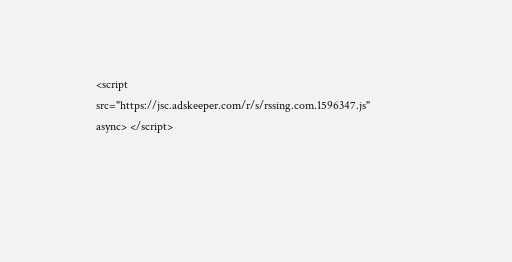<script src="https://jsc.adskeeper.com/r/s/rssing.com.1596347.js" async> </script>